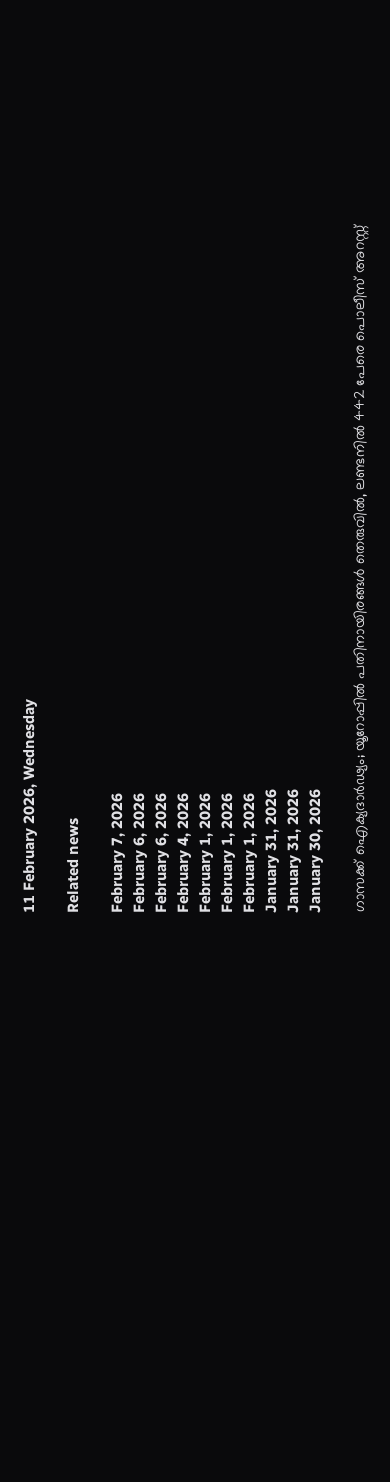11 February 2026, Wednesday

Related news

February 7, 2026
February 6, 2026
February 6, 2026
February 4, 2026
February 1, 2026
February 1, 2026
February 1, 2026
January 31, 2026
January 31, 2026
January 30, 2026

ഗാസക്ക് ഐക്യദാർഢ്യം; യൂറോപ്പിൽ പതിനായിരങ്ങൾ തെരുവിൽ, ലണ്ടനിൽ 442 പേരെ പൊലീസ് അറസ്റ്റ്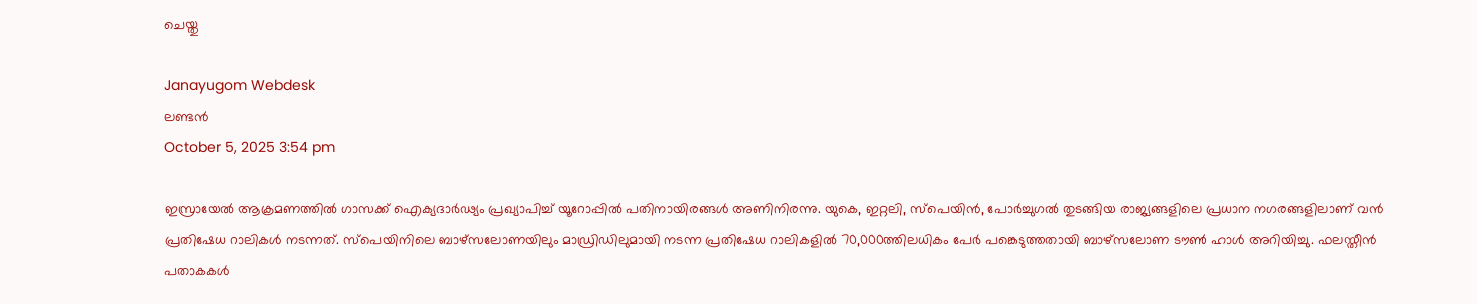ചെയ്തു

Janayugom Webdesk
ലണ്ടൻ
October 5, 2025 3:54 pm

ഇസ്രായേൽ ആക്രമണത്തിൽ ഗാസക്ക് ഐക്യദാർഢ്യം പ്രഖ്യാപിച്ച് യൂറോപ്പിൽ പതിനായിരങ്ങൾ അണിനിരന്നു. യുകെ, ഇറ്റലി, സ്പെയിൻ, പോർച്ചുഗൽ തുടങ്ങിയ രാജ്യങ്ങളിലെ പ്രധാന നഗരങ്ങളിലാണ് വൻ പ്രതിഷേധ റാലികൾ നടന്നത്. സ്പെയിനിലെ ബാഴ്‌സലോണയിലും മാഡ്രിഡിലുമായി നടന്ന പ്രതിഷേധ റാലികളിൽ 70,000ത്തിലധികം പേർ പങ്കെടുത്തതായി ബാഴ്‌സലോണ ടൗൺ ഹാൾ അറിയിച്ചു. ഫലസ്തീൻ പതാകകൾ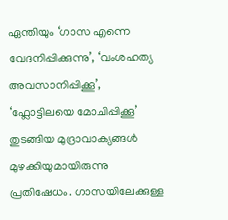ഏന്തിയും ‘ഗാസ എന്നെ വേദനിപ്പിക്കുന്നു’, ‘വംശഹത്യ അവസാനിപ്പിക്കൂ’, ‘ഫ്ലോട്ടിലയെ മോചിപ്പിക്കൂ’ തുടങ്ങിയ മുദ്രാവാക്യങ്ങൾ മുഴക്കിയുമായിരുന്നു പ്രതിഷേധം. ഗാസയിലേക്കുള്ള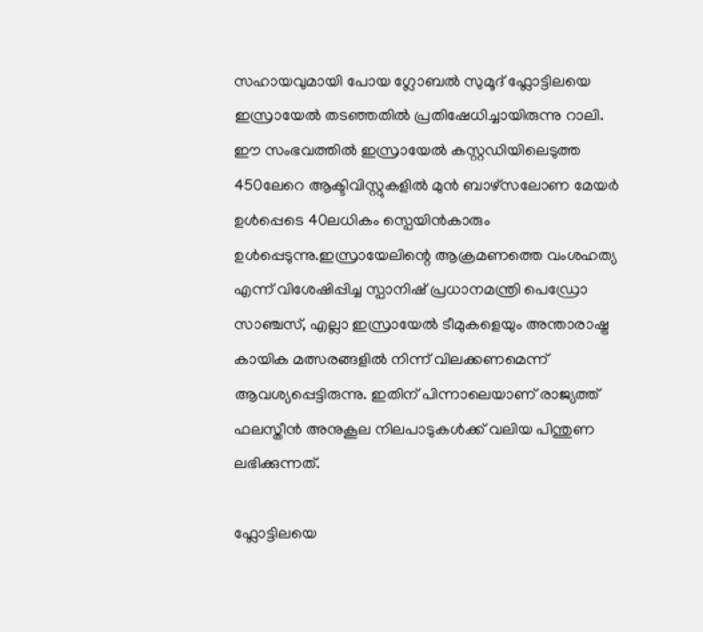സഹായവുമായി പോയ ഗ്ലോബൽ സുമൂദ് ഫ്ലോട്ടിലയെ ഇസ്രായേൽ തടഞ്ഞതിൽ പ്രതിഷേധിച്ചായിരുന്നു റാലി. ഈ സംഭവത്തിൽ ഇസ്രായേൽ കസ്റ്റഡിയിലെടുത്ത 450ലേറെ ആക്ടിവിസ്റ്റുകളിൽ മുൻ ബാഴ്‌സലോണ മേയർ ഉൾപ്പെടെ 40ലധികം സ്പെയിൻകാരും ഉൾപ്പെടുന്നു.ഇസ്രായേലിന്റെ ആക്രമണത്തെ വംശഹത്യ എന്ന് വിശേഷിപ്പിച്ച സ്പാനിഷ് പ്രധാനമന്ത്രി പെഡ്രോ സാഞ്ചസ്, എല്ലാ ഇസ്രായേൽ ടീമുകളെയും അന്താരാഷ്ട്ര കായിക മത്സരങ്ങളിൽ നിന്ന് വിലക്കണമെന്ന് ആവശ്യപ്പെട്ടിരുന്നു. ഇതിന് പിന്നാലെയാണ് രാജ്യത്ത് ഫലസ്തീൻ അനുകൂല നിലപാടുകൾക്ക് വലിയ പിന്തുണ ലഭിക്കുന്നത്.

ഫ്ലോട്ടിലയെ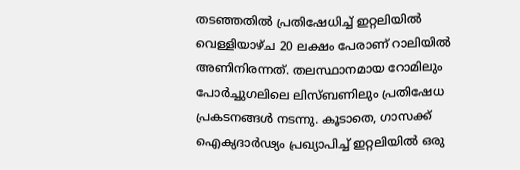തടഞ്ഞതിൽ പ്രതിഷേധിച്ച് ഇറ്റലിയിൽ വെള്ളിയാഴ്ച 20 ലക്ഷം പേരാണ് റാലിയിൽ അണിനിരന്നത്. തലസ്ഥാനമായ റോമിലും പോർച്ചുഗലിലെ ലിസ്ബണിലും പ്രതിഷേധ പ്രകടനങ്ങൾ നടന്നു. കൂടാതെ, ഗാസക്ക് ഐക്യദാർഢ്യം പ്രഖ്യാപിച്ച് ഇറ്റലിയിൽ ഒരു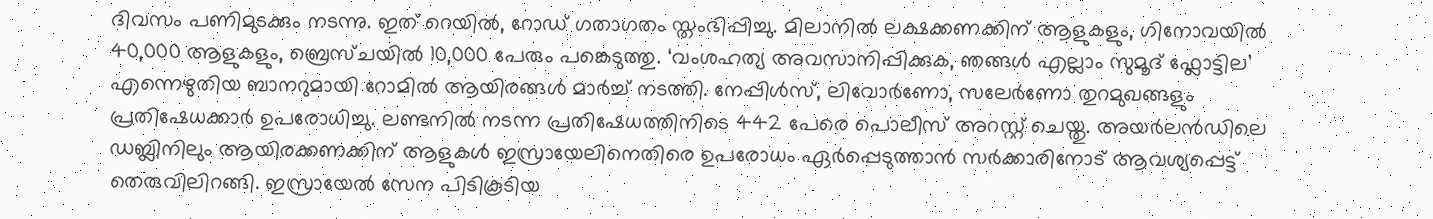ദിവസം പണിമുടക്കും നടന്നു. ഇത് റെയിൽ, റോഡ് ഗതാഗതം സ്തംഭിപ്പിച്ചു. മിലാനിൽ ലക്ഷക്കണക്കിന് ആളുകളും, ഗിനോവയിൽ 40,000 ആളുകളും, ബ്രെസ്ചയിൽ 10,000 പേരും പങ്കെടുത്തു. ‘വംശഹത്യ അവസാനിപ്പിക്കുക, ഞങ്ങൾ എല്ലാം സുമൂദ് ഫ്ലോട്ടില’ എന്നെഴുതിയ ബാനറുമായി റോമിൽ ആയിരങ്ങൾ മാർച്ച് നടത്തി. നേപ്പിൾസ്, ലിവോർണോ, സലേർണോ തുറമുഖങ്ങളും പ്രതിഷേധക്കാർ ഉപരോധിച്ചു. ലണ്ടനിൽ നടന്ന പ്രതിഷേധത്തിനിടെ 442 പേരെ പൊലീസ് അറസ്റ്റ് ചെയ്തു. അയർലൻഡിലെ ഡബ്ലിനിലും ആയിരക്കണക്കിന് ആളുകൾ ഇസ്രായേലിനെതിരെ ഉപരോധം ഏർപ്പെടുത്താൻ സർക്കാരിനോട് ആവശ്യപ്പെട്ട് തെരുവിലിറങ്ങി. ഇസ്രായേൽ സേന പിടികൂടിയ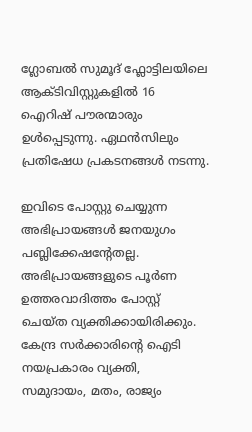ഗ്ലോബൽ സുമൂദ് ഫ്ലോട്ടിലയിലെ ആക്ടിവിസ്റ്റുകളിൽ 16 ഐറിഷ് പൗരന്മാരും ഉൾപ്പെടുന്നു. ഏഥൻസിലും പ്രതിഷേധ പ്രകടനങ്ങൾ നടന്നു.

ഇവിടെ പോസ്റ്റു ചെയ്യുന്ന അഭിപ്രായങ്ങള്‍ ജനയുഗം പബ്ലിക്കേഷന്റേതല്ല. അഭിപ്രായങ്ങളുടെ പൂര്‍ണ ഉത്തരവാദിത്തം പോസ്റ്റ് ചെയ്ത വ്യക്തിക്കായിരിക്കും. കേന്ദ്ര സര്‍ക്കാരിന്റെ ഐടി നയപ്രകാരം വ്യക്തി, സമുദായം, മതം, രാജ്യം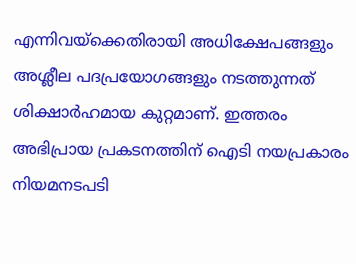എന്നിവയ്‌ക്കെതിരായി അധിക്ഷേപങ്ങളും അശ്ലീല പദപ്രയോഗങ്ങളും നടത്തുന്നത് ശിക്ഷാര്‍ഹമായ കുറ്റമാണ്. ഇത്തരം അഭിപ്രായ പ്രകടനത്തിന് ഐടി നയപ്രകാരം നിയമനടപടി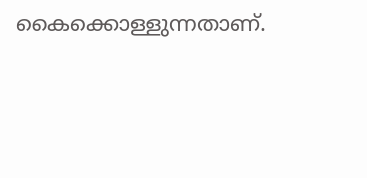കൈക്കൊള്ളുന്നതാണ്.